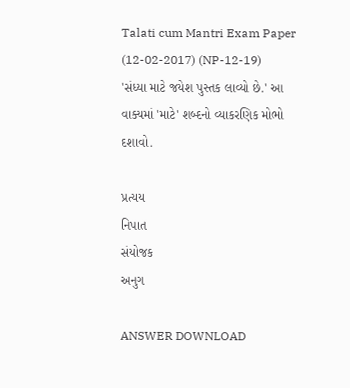Talati cum Mantri Exam Paper (12-02-2017) (NP-12-19)
'સંધ્યા માટે જયેશ પુસ્તક લાવ્યો છે.' આ વાક્યમાં 'માટે' શબ્દનો વ્યાકરણિક મોભો દશાવો.

પ્રત્યય
નિપાત
સંયોજક
અનુગ

ANSWER DOWNLOAD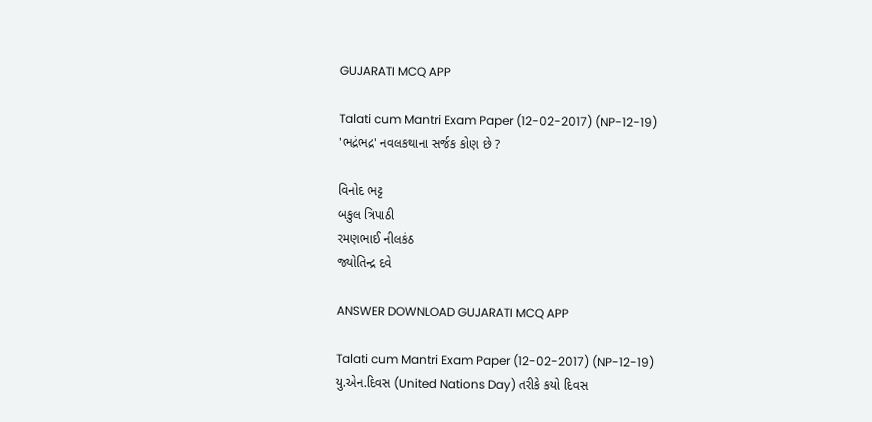GUJARATI MCQ APP

Talati cum Mantri Exam Paper (12-02-2017) (NP-12-19)
'ભદ્રંભદ્ર' નવલકથાના સર્જક કોણ છે ?

વિનોદ ભટ્ટ
બકુલ ત્રિપાઠી
રમણભાઈ નીલકંઠ
જ્યોતિન્દ્ર દવે

ANSWER DOWNLOAD GUJARATI MCQ APP

Talati cum Mantri Exam Paper (12-02-2017) (NP-12-19)
યુ.એન.દિવસ (United Nations Day) તરીકે કયો દિવસ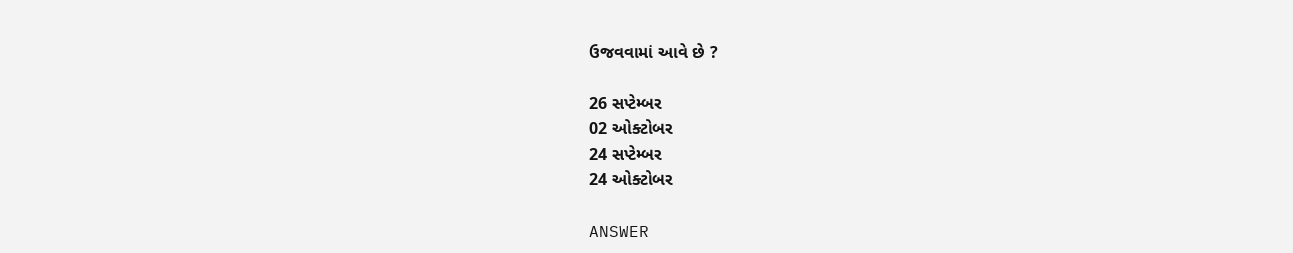ઉજવવામાં આવે છે ?

26 સપ્ટેમ્બર
02 ઓક્ટોબર
24 સપ્ટેમ્બર
24 ઓક્ટોબર

ANSWER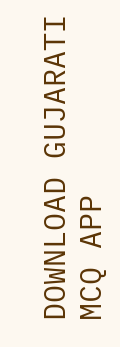DOWNLOAD GUJARATI MCQ APP